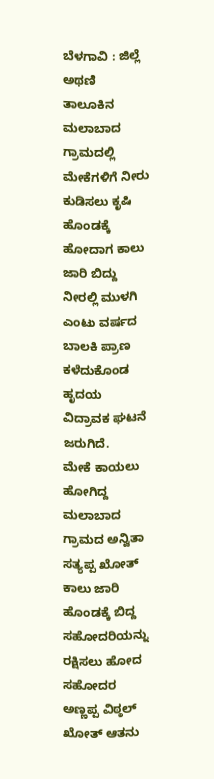ಬೆಳಗಾವಿ : ಜಿಲ್ಲೆ ಅಥಣಿ ತಾಲೂಕಿನ ಮಲಾಬಾದ ಗ್ರಾಮದಲ್ಲಿ ಮೇಕೆಗಳಿಗೆ ನೀರು ಕುಡಿಸಲು ಕೃಷಿ ಹೊಂಡಕ್ಕೆ ಹೋದಾಗ ಕಾಲು ಜಾರಿ ಬಿದ್ದು ನೀರಲ್ಲಿ ಮುಳಗಿ ಎಂಟು ವರ್ಷದ ಬಾಲಕಿ ಪ್ರಾಣ ಕಳೆದುಕೊಂಡ ಹೃದಯ ವಿದ್ರಾವಕ ಘಟನೆ ಜರುಗಿದೆ.
ಮೇಕೆ ಕಾಯಲು ಹೋಗಿದ್ದ ಮಲಾಬಾದ ಗ್ರಾಮದ ಅನ್ವಿತಾ ಸತ್ಯಪ್ಪ ಖೋತ್ ಕಾಲು ಜಾರಿ ಹೊಂಡಕ್ಕೆ ಬಿದ್ದ ಸಹೋದರಿಯನ್ನು ರಕ್ಷಿಸಲು ಹೋದ ಸಹೋದರ ಅಣ್ಣಪ್ಪ ವಿಠ್ಠಲ್ ಖೋತ್ ಆತನು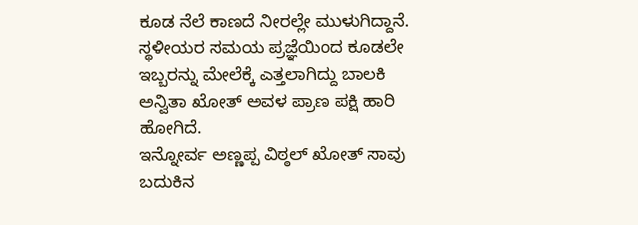ಕೂಡ ನೆಲೆ ಕಾಣದೆ ನೀರಲ್ಲೇ ಮುಳುಗಿದ್ದಾನೆ. ಸ್ಥಳೀಯರ ಸಮಯ ಪ್ರಜ್ಞೆಯಿಂದ ಕೂಡಲೇ ಇಬ್ಬರನ್ನು ಮೇಲೆಕ್ಕೆ ಎತ್ತಲಾಗಿದ್ದು ಬಾಲಕಿ ಅನ್ವಿತಾ ಖೋತ್ ಅವಳ ಪ್ರಾಣ ಪಕ್ಷಿ ಹಾರಿ ಹೋಗಿದೆ.
ಇನ್ನೋರ್ವ ಅಣ್ಣಪ್ಪ ವಿಠ್ಠಲ್ ಖೋತ್ ಸಾವು ಬದುಕಿನ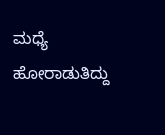ಮಧ್ಯೆ ಹೋರಾಡುತಿದ್ದು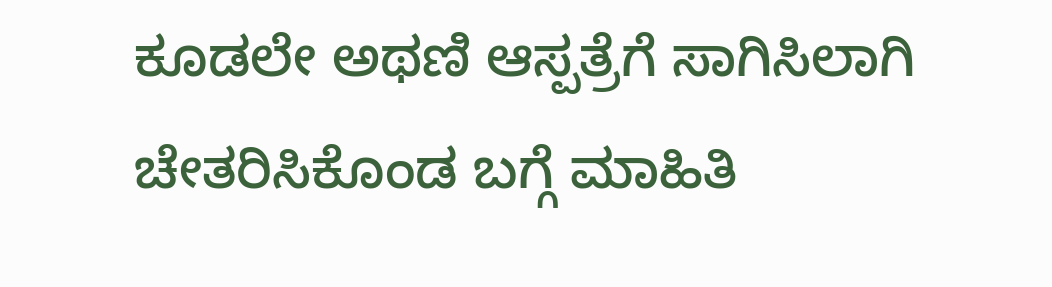ಕೂಡಲೇ ಅಥಣಿ ಆಸ್ಪತ್ರೆಗೆ ಸಾಗಿಸಿಲಾಗಿ ಚೇತರಿಸಿಕೊಂಡ ಬಗ್ಗೆ ಮಾಹಿತಿ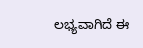ಲಭ್ಯವಾಗಿದೆ ಈ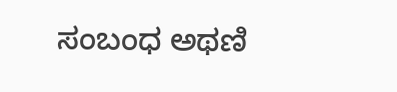ಸಂಬಂಧ ಅಥಣಿ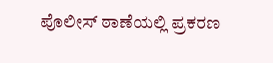ಪೊಲೀಸ್ ಠಾಣೆಯಲ್ಲಿ ಪ್ರಕರಣ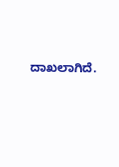ದಾಖಲಾಗಿದೆ.